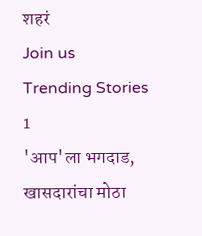शहरं
Join us
Trending Stories
1
'आप'ला भगदाड, खासदारांचा मोठा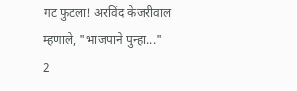गट फुटला! अरविंद केजरीवाल म्हणाले, "भाजपाने पुन्हा..."
2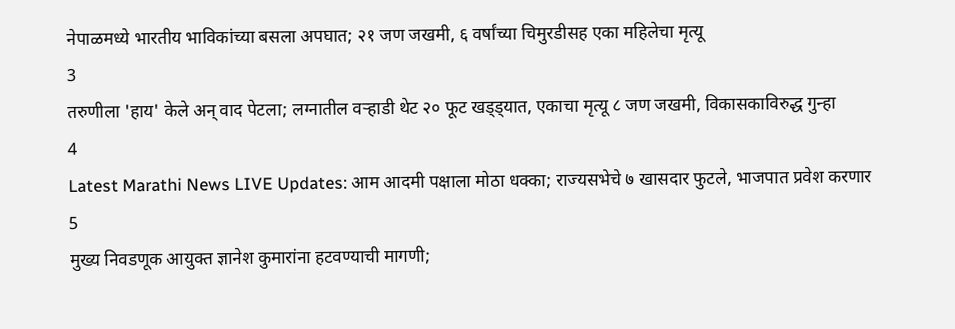नेपाळमध्ये भारतीय भाविकांच्या बसला अपघात; २१ जण जखमी, ६ वर्षांच्या चिमुरडीसह एका महिलेचा मृत्यू
3
तरुणीला 'हाय' केले अन् वाद पेटला; लग्नातील वऱ्हाडी थेट २० फूट खड्ड्यात, एकाचा मृत्यू ८ जण जखमी, विकासकाविरुद्ध गुन्हा
4
Latest Marathi News LIVE Updates: आम आदमी पक्षाला मोठा धक्का; राज्यसभेचे ७ खासदार फुटले, भाजपात प्रवेश करणार
5
मुख्य निवडणूक आयुक्त ज्ञानेश कुमारांना हटवण्याची मागणी;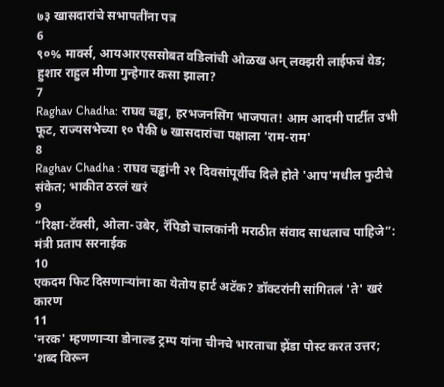७३ खासदारांचे सभापतींना पत्र
6
९०% मार्क्स, आयआरएससोबत वडिलांची ओळख अन् लक्झरी लाईफचं वेड; हुशार राहुल मीणा गुन्हेगार कसा झाला?
7
Raghav Chadha: राघव चड्ढा, हरभजनसिंग भाजपात! आम आदमी पार्टीत उभी फूट, राज्यसभेच्या १० पैकी ७ खासदारांचा पक्षाला 'राम-राम'
8
Raghav Chadha : राघव चड्ढांनी २१ दिवसांपूर्वीच दिले होते 'आप'मधील फुटीचे संकेत; भाकीत ठरलं खरं
9
“रिक्षा-टॅक्सी, ओला-उबेर, रॅपिडो चालकांनी मराठीत संवाद साधलाच पाहिजे”: मंत्री प्रताप सरनाईक
10
एकदम फिट दिसणाऱ्यांना का येतोय हार्ट अटॅक? डॉक्टरांनी सांगितलं 'ते' खरं कारण
11
'नरक' म्हणणाऱ्या डोनाल्ड ट्रम्प यांना चीनचे भारताचा झेंडा पोस्ट करत उत्तर; 'शब्द विरून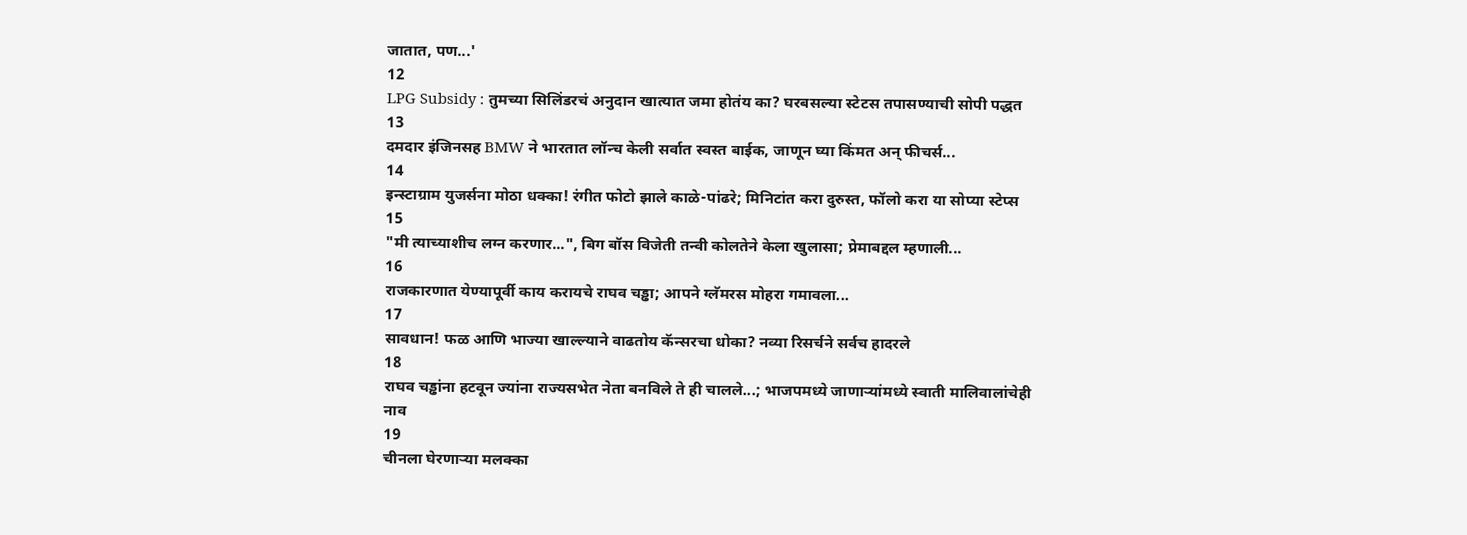जातात, पण...'
12
LPG Subsidy : तुमच्या सिलिंडरचं अनुदान खात्यात जमा होतंय का? घरबसल्या स्टेटस तपासण्याची सोपी पद्धत
13
दमदार इंजिनसह BMW ने भारतात लॉन्च केली सर्वात स्वस्त बाईक, जाणून घ्या किंमत अन् फीचर्स...
14
इन्स्टाग्राम युजर्सना मोठा धक्का! रंगीत फोटो झाले काळे-पांढरे; मिनिटांत करा दुरुस्त, फॉलो करा या सोप्या स्टेप्स
15
"मी त्याच्याशीच लग्न करणार...", बिग बॉस विजेती तन्वी कोलतेने केला खुलासा; प्रेमाबद्दल म्हणाली...
16
राजकारणात येण्यापूर्वी काय करायचे राघव चड्ढा; आपने ग्लॅमरस मोहरा गमावला...
17
सावधान! फळ आणि भाज्या खाल्ल्याने वाढतोय कॅन्सरचा धोका? नव्या रिसर्चने सर्वच हादरले
18
राघव चड्ढांना हटवून ज्यांना राज्यसभेत नेता बनविले ते ही चालले...; भाजपमध्ये जाणाऱ्यांमध्ये स्वाती मालिवालांचेही नाव
19
चीनला घेरणाऱ्या मलक्का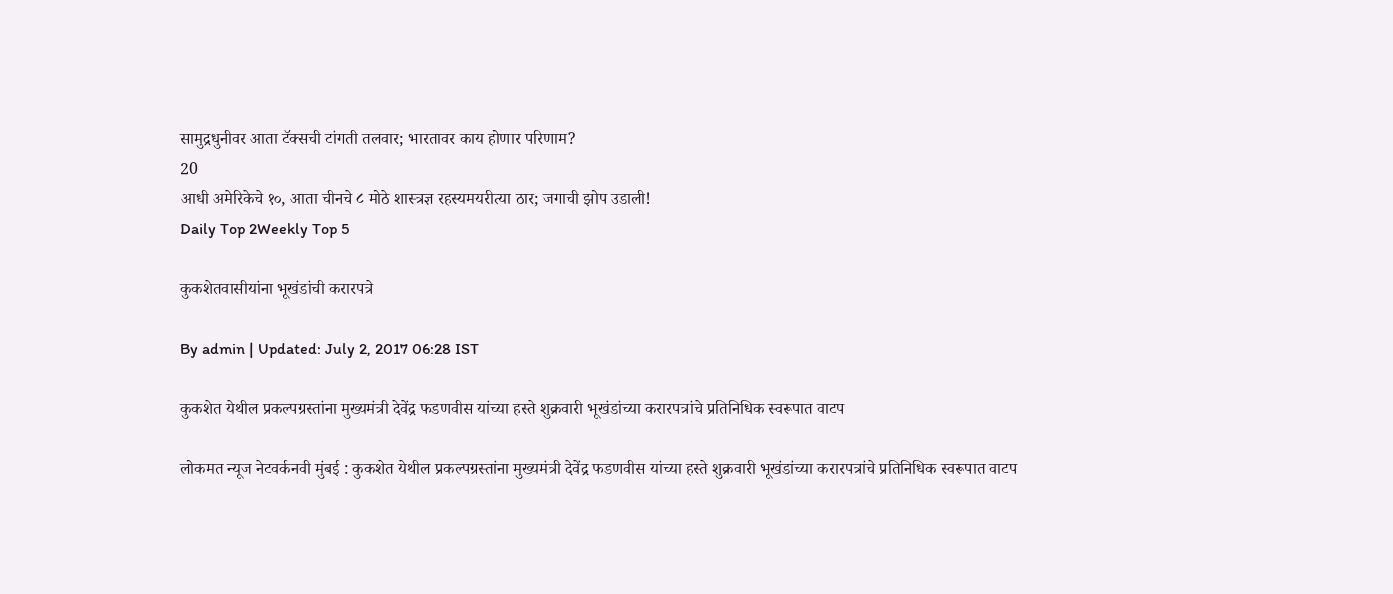सामुद्रधुनीवर आता टॅक्सची टांगती तलवार; भारतावर काय होणार परिणाम?
20
आधी अमेरिकेचे १०, आता चीनचे ८ मोठे शास्त्रज्ञ रहस्यमयरीत्या ठार; जगाची झोप उडाली!
Daily Top 2Weekly Top 5

कुकशेतवासीयांना भूखंडांची करारपत्रे

By admin | Updated: July 2, 2017 06:28 IST

कुकशेत येथील प्रकल्पग्रस्तांना मुख्यमंत्री देवेंद्र फडणवीस यांच्या हस्ते शुक्रवारी भूखंडांच्या करारपत्रांचे प्रतिनिधिक स्वरूपात वाटप

लोकमत न्यूज नेटवर्कनवी मुंबई : कुकशेत येथील प्रकल्पग्रस्तांना मुख्यमंत्री देवेंद्र फडणवीस यांच्या हस्ते शुक्रवारी भूखंडांच्या करारपत्रांचे प्रतिनिधिक स्वरूपात वाटप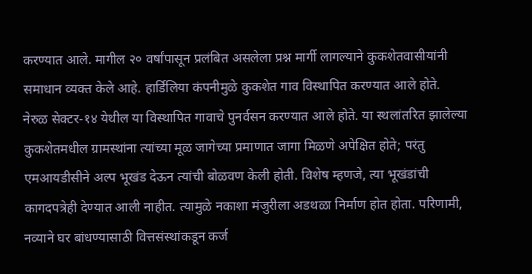करण्यात आले. मागील २० वर्षांपासून प्रलंबित असलेला प्रश्न मार्गी लागल्याने कुकशेतवासीयांनी समाधान व्यक्त केले आहे. हार्डिलिया कंपनीमुळे कुकशेत गाव विस्थापित करण्यात आले होते. नेरुळ सेक्टर-१४ येथील या विस्थापित गावाचे पुनर्वसन करण्यात आले होते. या स्थलांतरित झालेल्या कुकशेतमधील ग्रामस्थांना त्यांच्या मूळ जागेच्या प्रमाणात जागा मिळणे अपेक्षित होते; परंतु एमआयडीसीने अल्प भूखंड देऊन त्यांची बोळवण केली होती. विशेष म्हणजे, त्या भूखंडांची कागदपत्रेही देण्यात आली नाहीत. त्यामुळे नकाशा मंजुरीला अडथळा निर्माण होत होता. परिणामी, नव्याने घर बांधण्यासाठी वित्तसंस्थांकडून कर्ज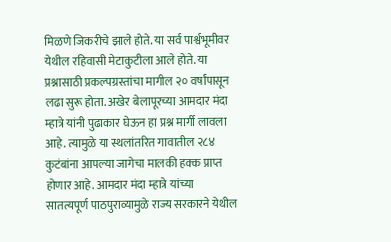मिळणे जिकरीचे झाले होते. या सर्व पार्श्वभूमीवर येथील रहिवासी मेटाकुटीला आले होते. या प्रश्नासाठी प्रकल्पग्रस्तांचा मागील २० वर्षांपासून लढा सुरू होता. अखेर बेलापूरच्या आमदार मंदा म्हात्रे यांनी पुढाकार घेऊन हा प्रश्न मार्गी लावला आहे. त्यामुळे या स्थलांतरित गावातील २८४ कुटंबांना आपल्या जागेचा मालकी हक्क प्राप्त होणार आहे. आमदार मंदा म्हात्रे यांच्या सातत्यपूर्ण पाठपुराव्यामुळे राज्य सरकारने येथील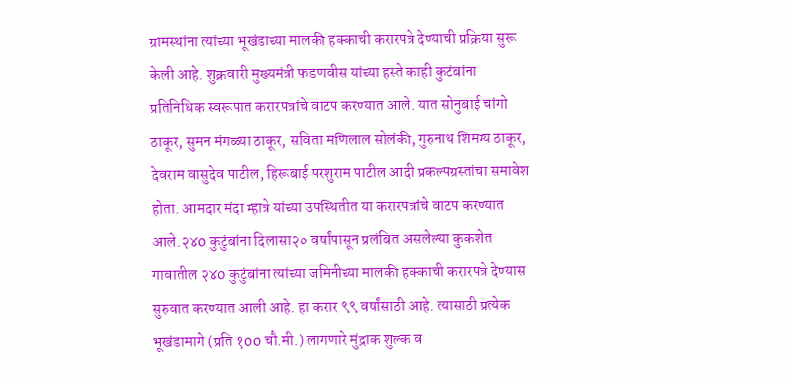ग्रामस्थांना त्यांच्या भूखंडाच्या मालकी हक्काची करारपत्रे देण्याची प्रक्रिया सुरू केली आहे. शुक्रवारी मुख्यमंत्री फडणवीस यांच्या हस्ते काही कुटंबांना प्रतिनिधिक स्वरूपात करारपत्रांचे वाटप करण्यात आले. यात सोनुबाई चांगो ठाकूर, सुमन मंगळ्या ठाकूर, सविता मणिलाल सोलंकी, गुरुनाथ शिमग्य ठाकूर, देवराम वासुदेव पाटील, हिरूबाई परशुराम पाटील आदी प्रकल्पग्रस्तांचा समावेश होता. आमदार मंदा म्हात्रे यांच्या उपस्थितीत या करारपत्रांचे वाटप करण्यात आले.२४0 कुटुंबांना दिलासा२० वर्षांपासून प्रलंबित असलेल्या कुकशेत गावातील २४0 कुटुंबांना त्यांच्या जमिनीच्या मालकी हक्काची करारपत्रे देण्यास सुरुवात करण्यात आली आहे. हा करार ९९ वर्षांसाठी आहे. त्यासाठी प्रत्येक भूखंडामागे (प्रति १00 चौ.मी.) लागणारे मुंद्राक शुल्क व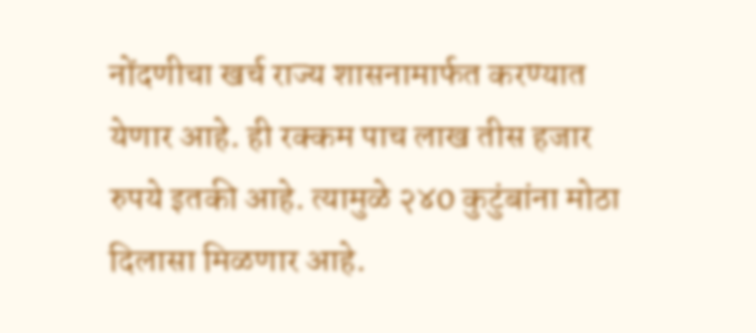नोंदणीचा खर्च राज्य शासनामार्फत करण्यात येणार आहे. ही रक्कम पाच लाख तीस हजार रुपये इतकी आहे. त्यामुळे २४0 कुटुंबांना मोठा दिलासा मिळणार आहे.